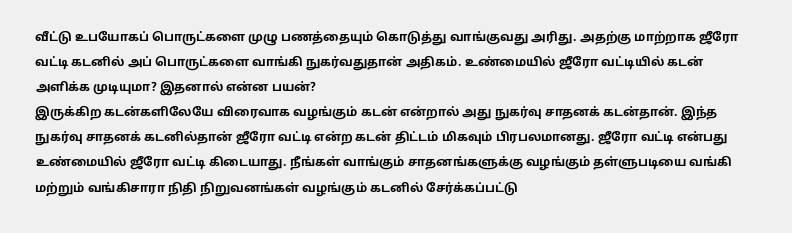வீட்டு உபயோகப் பொருட்களை முழு பணத்தையும் கொடுத்து வாங்குவது அரிது. அதற்கு மாற்றாக ஜீரோ வட்டி கடனில் அப் பொருட்களை வாங்கி நுகர்வதுதான் அதிகம். உண்மையில் ஜீரோ வட்டியில் கடன் அளிக்க முடியுமா? இதனால் என்ன பயன்?
இருக்கிற கடன்களிலேயே விரைவாக வழங்கும் கடன் என்றால் அது நுகர்வு சாதனக் கடன்தான். இந்த நுகர்வு சாதனக் கடனில்தான் ஜீரோ வட்டி என்ற கடன் திட்டம் மிகவும் பிரபலமானது. ஜீரோ வட்டி என்பது உண்மையில் ஜீரோ வட்டி கிடையாது. நீங்கள் வாங்கும் சாதனங்களுக்கு வழங்கும் தள்ளுபடியை வங்கி மற்றும் வங்கிசாரா நிதி நிறுவனங்கள் வழங்கும் கடனில் சேர்க்கப்பட்டு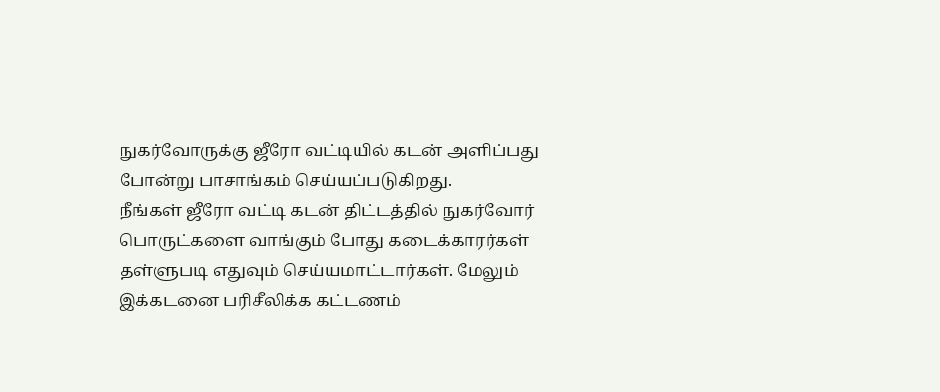நுகர்வோருக்கு ஜீரோ வட்டியில் கடன் அளிப்பது போன்று பாசாங்கம் செய்யப்படுகிறது.
நீங்கள் ஜீரோ வட்டி கடன் திட்டத்தில் நுகர்வோர் பொருட்களை வாங்கும் போது கடைக்காரர்கள் தள்ளுபடி எதுவும் செய்யமாட்டார்கள். மேலும் இக்கடனை பரிசீலிக்க கட்டணம்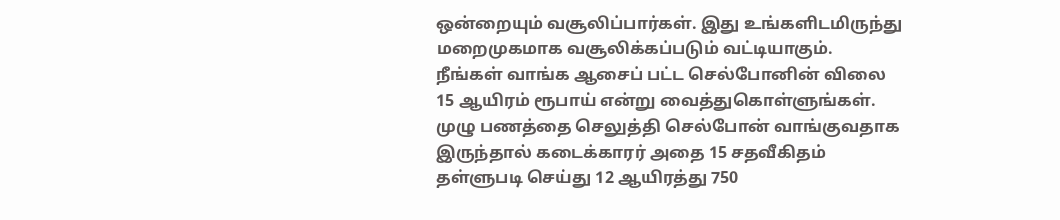ஒன்றையும் வசூலிப்பார்கள். இது உங்களிடமிருந்து மறைமுகமாக வசூலிக்கப்படும் வட்டியாகும்.
நீங்கள் வாங்க ஆசைப் பட்ட செல்போனின் விலை 15 ஆயிரம் ரூபாய் என்று வைத்துகொள்ளுங்கள். முழு பணத்தை செலுத்தி செல்போன் வாங்குவதாக இருந்தால் கடைக்காரர் அதை 15 சதவீகிதம் தள்ளுபடி செய்து 12 ஆயிரத்து 750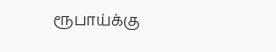ரூபாய்க்கு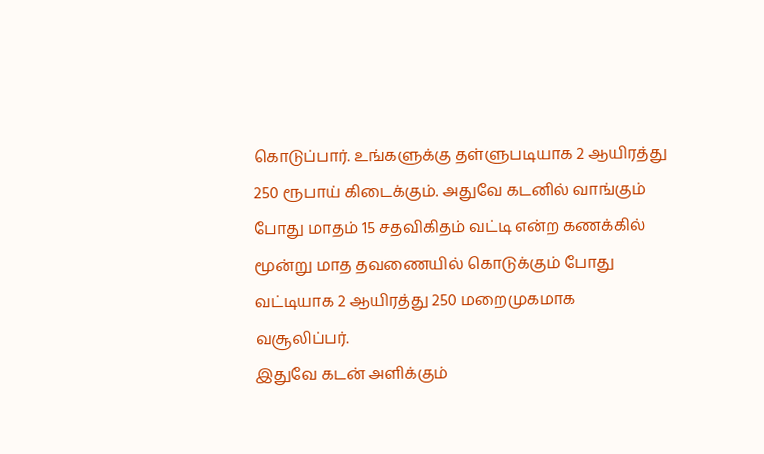கொடுப்பார். உங்களுக்கு தள்ளுபடியாக 2 ஆயிரத்து 250 ரூபாய் கிடைக்கும். அதுவே கடனில் வாங்கும் போது மாதம் 15 சதவிகிதம் வட்டி என்ற கணக்கில் மூன்று மாத தவணையில் கொடுக்கும் போது வட்டியாக 2 ஆயிரத்து 250 மறைமுகமாக வசூலிப்பர்.
இதுவே கடன் அளிக்கும்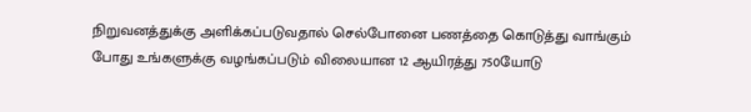நிறுவனத்துக்கு அளிக்கப்படுவதால் செல்போனை பணத்தை கொடுத்து வாங்கும் போது உங்களுக்கு வழங்கப்படும் விலையான 12 ஆயிரத்து 750யோடு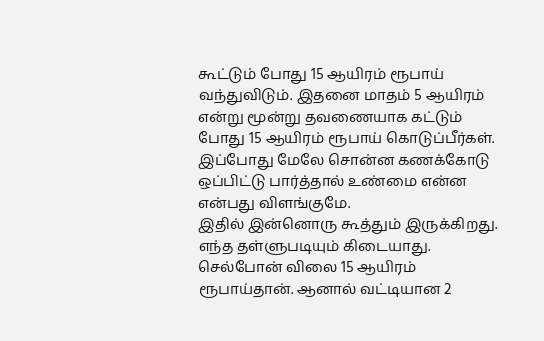கூட்டும் போது 15 ஆயிரம் ரூபாய் வந்துவிடும். இதனை மாதம் 5 ஆயிரம் என்று மூன்று தவணையாக கட்டும் போது 15 ஆயிரம் ரூபாய் கொடுப்பீர்கள். இப்போது மேலே சொன்ன கணக்கோடு ஒப்பிட்டு பார்த்தால் உண்மை என்ன என்பது விளங்குமே.
இதில் இன்னொரு கூத்தும் இருக்கிறது. எந்த தள்ளுபடியும் கிடையாது. செல்போன் விலை 15 ஆயிரம் ரூபாய்தான். ஆனால் வட்டியான 2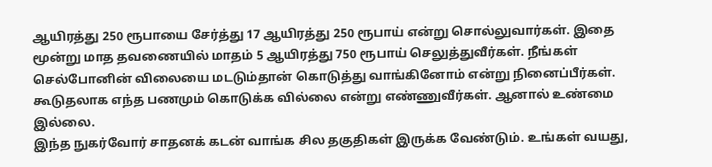ஆயிரத்து 250 ரூபாயை சேர்த்து 17 ஆயிரத்து 250 ரூபாய் என்று சொல்லுவார்கள். இதை மூன்று மாத தவணையில் மாதம் 5 ஆயிரத்து 750 ரூபாய் செலுத்துவீர்கள். நீங்கள் செல்போனின் விலையை மடடும்தான் கொடுத்து வாங்கினோம் என்று நினைப்பீர்கள். கூடுதலாக எந்த பணமும் கொடுக்க வில்லை என்று எண்ணுவீர்கள். ஆனால் உண்மை இல்லை.
இந்த நுகர்வோர் சாதனக் கடன் வாங்க சில தகுதிகள் இருக்க வேண்டும். உங்கள் வயது,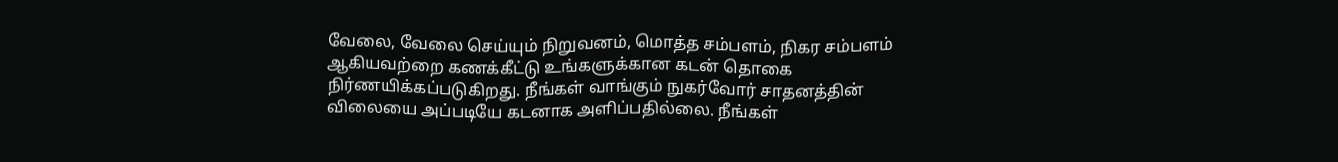வேலை, வேலை செய்யும் நிறுவனம், மொத்த சம்பளம், நிகர சம்பளம் ஆகியவற்றை கணக்கீட்டு உங்களுக்கான கடன் தொகை நிர்ணயிக்கப்படுகிறது. நீங்கள் வாங்கும் நுகர்வோர் சாதனத்தின் விலையை அப்படியே கடனாக அளிப்பதில்லை. நீங்கள்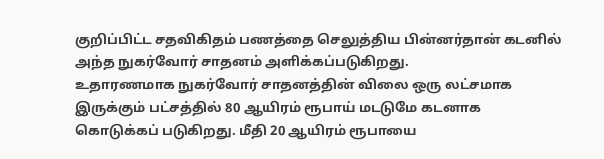குறிப்பிட்ட சதவிகிதம் பணத்தை செலுத்திய பின்னர்தான் கடனில் அந்த நுகர்வோர் சாதனம் அளிக்கப்படுகிறது.
உதாரணமாக நுகர்வோர் சாதனத்தின் விலை ஒரு லட்சமாக இருக்கும் பட்சத்தில் 80 ஆயிரம் ரூபாய் மடடுமே கடனாக கொடுக்கப் படுகிறது. மீதி 20 ஆயிரம் ரூபாயை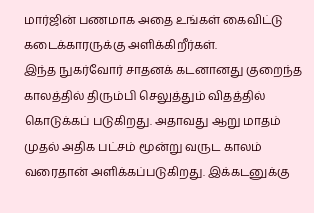மார்ஜின் பணமாக அதை உங்கள் கைவிட்டு கடைக்காரருக்கு அளிக்கிறீர்கள்.
இந்த நுகர்வோர் சாதனக் கடனானது குறைந்த காலத்தில் திரும்பி செலுத்தும் விதத்தில் கொடுக்கப் படுகிறது. அதாவது ஆறு மாதம் முதல் அதிக பட்சம் மூன்று வருட காலம் வரைதான் அளிக்கப்படுகிறது. இக்கடனுக்கு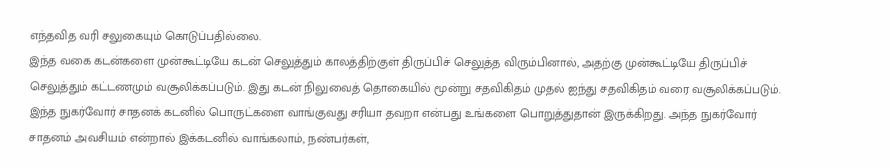எந்தவித வரி சலுகையும் கொடுப்பதில்லை.
இந்த வகை கடன்களை முன்கூட்டியே கடன் செலுத்தும் காலத்திற்குள் திருப்பிச் செலுத்த விரும்பினால், அதற்கு முன்கூட்டியே திருப்பிச் செலுத்தும் கட்டணமும் வசூலிக்கப்படும். இது கடன் நிலுவைத் தொகையில் மூன்று சதவிகிதம் முதல் ஐந்து சதவிகிதம் வரை வசூலிக்கப்படும்.
இந்த நுகர்வோர் சாதனக் கடனில் பொருட்களை வாங்குவது சரியா தவறா என்பது உங்களை பொறுத்துதான் இருக்கிறது. அந்த நுகர்வோர் சாதனம் அவசியம் என்றால் இக்கடனில் வாங்கலாம், நண்பர்கள்,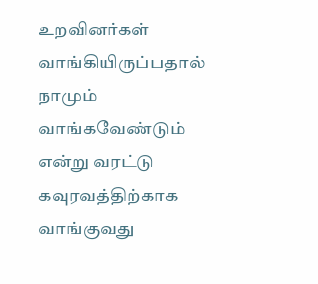உறவினர்கள் வாங்கியிருப்பதால் நாமும் வாங்கவேண்டும் என்று வரட்டு கவுரவத்திற்காக வாங்குவது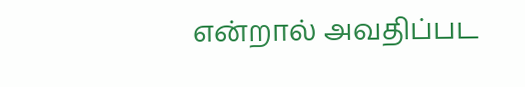என்றால் அவதிப்பட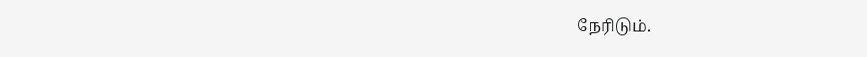நேரிடும்.